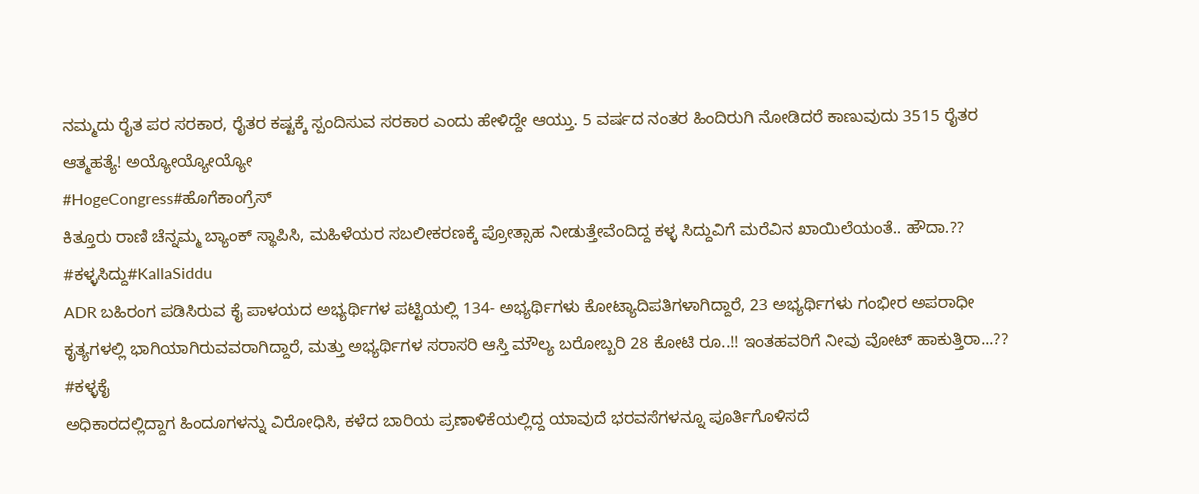ನಮ್ಮದು ರೈತ ಪರ ಸರಕಾರ, ರೈತರ ಕಷ್ಟಕ್ಕೆ ಸ್ಪಂದಿಸುವ ಸರಕಾರ ಎಂದು ಹೇಳಿದ್ದೇ ಆಯ್ತು. 5 ವರ್ಷದ ನಂತರ ಹಿಂದಿರುಗಿ ನೋಡಿದರೆ ಕಾಣುವುದು 3515 ರೈತರ ಆತ್ಮಹತ್ಯೆ! ಅಯ್ಯೋಯ್ಯೋಯ್ಯೋ
#HogeCongress#ಹೊಗೆಕಾಂಗ್ರೆಸ್
ಕಿತ್ತೂರು ರಾಣಿ ಚೆನ್ನಮ್ಮ ಬ್ಯಾಂಕ್ ಸ್ಥಾಪಿಸಿ, ಮಹಿಳೆಯರ ಸಬಲೀಕರಣಕ್ಕೆ ಪ್ರೋತ್ಸಾಹ ನೀಡುತ್ತೇವೆಂದಿದ್ದ ಕಳ್ಳ ಸಿದ್ದುವಿಗೆ ಮರೆವಿನ ಖಾಯಿಲೆಯಂತೆ.. ಹೌದಾ.?? #ಕಳ್ಳಸಿದ್ದು#KallaSiddu
ADR ಬಹಿರಂಗ ಪಡಿಸಿರುವ ಕೈ ಪಾಳಯದ ಅಭ್ಯರ್ಥಿಗಳ ಪಟ್ಟಿಯಲ್ಲಿ 134- ಅಭ್ಯರ್ಥಿಗಳು ಕೋಟ್ಯಾದಿಪತಿಗಳಾಗಿದ್ದಾರೆ, 23 ಅಭ್ಯರ್ಥಿಗಳು ಗಂಭೀರ ಅಪರಾಧೀ ಕೃತ್ಯಗಳಲ್ಲಿ ಭಾಗಿಯಾಗಿರುವವರಾಗಿದ್ದಾರೆ, ಮತ್ತು ಅಭ್ಯರ್ಥಿಗಳ ಸರಾಸರಿ ಆಸ್ತಿ ಮೌಲ್ಯ ಬರೋಬ್ಬರಿ 28 ಕೋಟಿ ರೂ..!! ಇಂತಹವರಿಗೆ ನೀವು ವೋಟ್ ಹಾಕುತ್ತಿರಾ...??
#ಕಳ್ಳಕೈ
ಅಧಿಕಾರದಲ್ಲಿದ್ದಾಗ ಹಿಂದೂಗಳನ್ನು ವಿರೋಧಿಸಿ, ಕಳೆದ ಬಾರಿಯ ಪ್ರಣಾಳಿಕೆಯಲ್ಲಿದ್ದ ಯಾವುದೆ ಭರವಸೆಗಳನ್ನೂ ಪೂರ್ತಿಗೊಳಿಸದೆ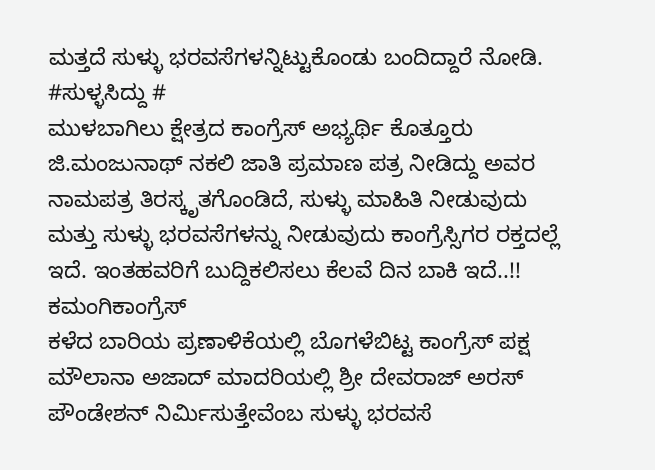ಮತ್ತದೆ ಸುಳ್ಳು ಭರವಸೆಗಳನ್ನಿಟ್ಟುಕೊಂಡು ಬಂದಿದ್ದಾರೆ ನೋಡಿ.
#ಸುಳ್ಳಸಿದ್ದು #
ಮುಳಬಾಗಿಲು ಕ್ಷೇತ್ರದ ಕಾಂಗ್ರೆಸ್ ಅಭ್ಯರ್ಥಿ ಕೊತ್ತೂರು ಜಿ.ಮಂಜುನಾಥ್ ನಕಲಿ ಜಾತಿ ಪ್ರಮಾಣ ಪತ್ರ ನೀಡಿದ್ದು ಅವರ ನಾಮಪತ್ರ ತಿರಸ್ಕೃತಗೊಂಡಿದೆ, ಸುಳ್ಳು ಮಾಹಿತಿ ನೀಡುವುದು ಮತ್ತು ಸುಳ್ಳು ಭರವಸೆಗಳನ್ನು ನೀಡುವುದು ಕಾಂಗ್ರೆಸ್ಸಿಗರ ರಕ್ತದಲ್ಲೆ ಇದೆ. ಇಂತಹವರಿಗೆ ಬುದ್ದಿಕಲಿಸಲು ಕೆಲವೆ ದಿನ ಬಾಕಿ ಇದೆ..!!
ಕಮಂಗಿಕಾಂಗ್ರೆಸ್
ಕಳೆದ ಬಾರಿಯ ಪ್ರಣಾಳಿಕೆಯಲ್ಲಿ ಬೊಗಳೆಬಿಟ್ಟ ಕಾಂಗ್ರೆಸ್ ಪಕ್ಷ ಮೌಲಾನಾ ಅಜಾದ್ ಮಾದರಿಯಲ್ಲಿ ಶ್ರೀ ದೇವರಾಜ್ ಅರಸ್ ಪೌಂಡೇಶನ್ ನಿರ್ಮಿಸುತ್ತೇವೆಂಬ ಸುಳ್ಳು ಭರವಸೆ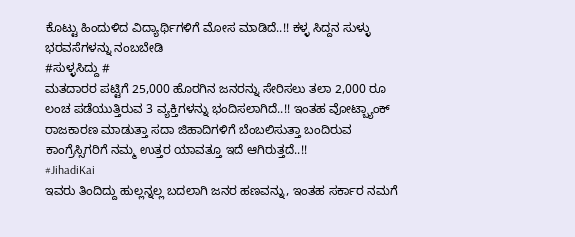ಕೊಟ್ಟು ಹಿಂದುಳಿದ ವಿದ್ಯಾರ್ಥಿಗಳಿಗೆ ಮೋಸ ಮಾಡಿದೆ..!! ಕಳ್ಳ ಸಿದ್ದನ ಸುಳ್ಳು ಭರವಸೆಗಳನ್ನು ನಂಬಬೇಡಿ
#ಸುಳ್ಳಸಿದ್ದು #
ಮತದಾರರ ಪಟ್ಟಿಗೆ 25,000 ಹೊರಗಿನ ಜನರನ್ನು ಸೇರಿಸಲು ತಲಾ 2,000 ರೂ ಲಂಚ ಪಡೆಯುತ್ತಿರುವ 3 ವ್ಯಕ್ತಿಗಳನ್ನು ಭಂದಿಸಲಾಗಿದೆ..!! ಇಂತಹ ವೋಟ್ಬ್ಯಾಂಕ್ ರಾಜಕಾರಣ ಮಾಡುತ್ತಾ ಸದಾ ಜಿಹಾದಿಗಳಿಗೆ ಬೆಂಬಲಿಸುತ್ತಾ ಬಂದಿರುವ ಕಾಂಗ್ರೆಸ್ಸಿಗರಿಗೆ ನಮ್ಮ ಉತ್ತರ ಯಾವತ್ತೂ ಇದೆ ಆಗಿರುತ್ತದೆ..!!
#JihadiKai
ಇವರು ತಿಂದಿದ್ದು ಹುಲ್ಲನ್ನಲ್ಲ ಬದಲಾಗಿ ಜನರ ಹಣವನ್ನು, ಇಂತಹ ಸರ್ಕಾರ ನಮಗೆ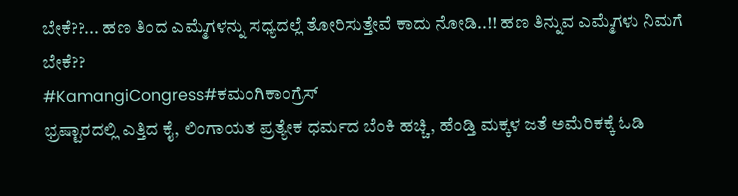ಬೇಕೆ??... ಹಣ ತಿಂದ ಎಮ್ಮೆಗಳನ್ನು ಸಧ್ಯದಲ್ಲೆ ತೋರಿಸುತ್ತೇವೆ ಕಾದು ನೋಡಿ..!! ಹಣ ತಿನ್ನುವ ಎಮ್ಮೆಗಳು ನಿಮಗೆ ಬೇಕೆ??
#KamangiCongress#ಕಮಂಗಿಕಾಂಗ್ರೆಸ್
ಭ್ರಷ್ಟಾರದಲ್ಲಿ ಎತ್ತಿದ ಕೈ, ಲಿಂಗಾಯತ ಪ್ರತ್ಯೇಕ ಧರ್ಮದ ಬೆಂಕಿ ಹಚ್ಚಿ, ಹೆಂಡ್ತಿ ಮಕ್ಕಳ ಜತೆ ಅಮೆರಿಕಕ್ಕೆ ಓಡಿ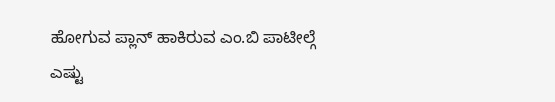ಹೋಗುವ ಪ್ಲಾನ್ ಹಾಕಿರುವ ಎಂ.ಬಿ ಪಾಟೀಲ್ಗೆ ಎಷ್ಟು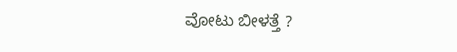ವೋಟು ಬೀಳತ್ತೆ ?